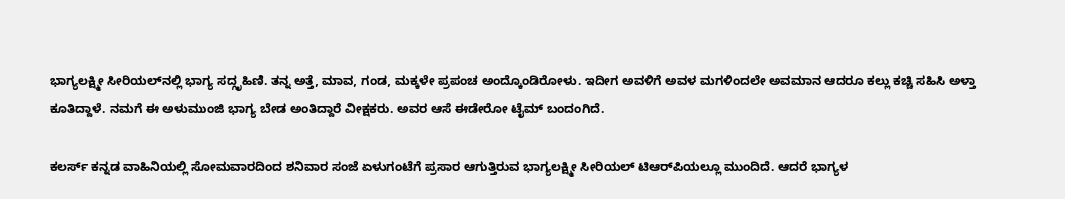ಭಾಗ್ಯಲಕ್ಷ್ಮೀ ಸೀರಿಯಲ್‌ನಲ್ಲಿ ಭಾಗ್ಯ ಸದ್ಗೃಹಿಣಿ. ತನ್ನ ಅತ್ತೆ, ಮಾವ, ಗಂಡ, ಮಕ್ಕಳೇ ಪ್ರಪಂಚ ಅಂದ್ಕೊಂಡಿರೋಳು. ಇದೀಗ ಅವಳಿಗೆ ಅವಳ ಮಗಳಿಂದಲೇ ಅವಮಾನ ಆದರೂ ಕಲ್ಲು ಕಚ್ಚಿ ಸಹಿಸಿ ಅಳ್ತಾ ಕೂತಿದ್ದಾಳೆ. ನಮಗೆ ಈ ಅಳುಮುಂಜಿ ಭಾಗ್ಯ ಬೇಡ ಅಂತಿದ್ದಾರೆ ವೀಕ್ಷಕರು. ಅವರ ಆಸೆ ಈಡೇರೋ ಟೈಮ್ ಬಂದಂಗಿದೆ.

ಕಲರ್ಸ್‌ ಕನ್ನಡ ವಾಹಿನಿಯಲ್ಲಿ ಸೋಮವಾರದಿಂದ ಶನಿವಾರ ಸಂಜೆ ಏಳುಗಂಟೆಗೆ ಪ್ರಸಾರ ಆಗುತ್ತಿರುವ ಭಾಗ್ಯಲಕ್ಷ್ಮೀ ಸೀರಿಯಲ್ ಟಿಆರ್‌ಪಿಯಲ್ಲೂ ಮುಂದಿದೆ. ಆದರೆ ಭಾಗ್ಯಳ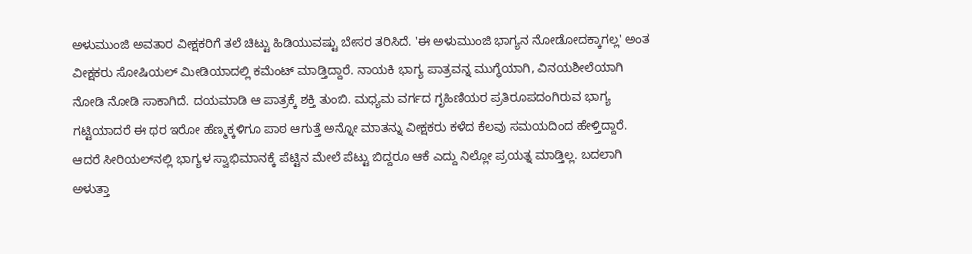ಅಳುಮುಂಜಿ ಅವತಾರ ವೀಕ್ಷಕರಿಗೆ ತಲೆ ಚಿಟ್ಟು ಹಿಡಿಯುವಷ್ಟು ಬೇಸರ ತರಿಸಿದೆ. 'ಈ ಅಳುಮುಂಜಿ ಭಾಗ್ಯನ ನೋಡೋದಕ್ಕಾಗಲ್ಲ' ಅಂತ ವೀಕ್ಷಕರು ಸೋಷಿಯಲ್ ಮೀಡಿಯಾದಲ್ಲಿ ಕಮೆಂಟ್ ಮಾಡ್ತಿದ್ದಾರೆ. ನಾಯಕಿ ಭಾಗ್ಯ ಪಾತ್ರವನ್ನ ಮುಗ್ಧೆಯಾಗಿ, ವಿನಯಶೀಲೆಯಾಗಿ ನೋಡಿ ನೋಡಿ ಸಾಕಾಗಿದೆ. ದಯಮಾಡಿ ಆ ಪಾತ್ರಕ್ಕೆ ಶಕ್ತಿ ತುಂಬಿ. ಮಧ್ಯಮ ವರ್ಗದ ಗೃಹಿಣಿಯರ ಪ್ರತಿರೂಪದಂಗಿರುವ ಭಾಗ್ಯ ಗಟ್ಟಿಯಾದರೆ ಈ ಥರ ಇರೋ ಹೆಣ್ಮಕ್ಕಳಿಗೂ ಪಾಠ ಆಗುತ್ತೆ ಅನ್ನೋ ಮಾತನ್ನು ವೀಕ್ಷಕರು ಕಳೆದ ಕೆಲವು ಸಮಯದಿಂದ ಹೇಳ್ತಿದ್ದಾರೆ. ಆದರೆ ಸೀರಿಯಲ್‌ನಲ್ಲಿ ಭಾಗ್ಯಳ ಸ್ವಾಭಿಮಾನಕ್ಕೆ ಪೆಟ್ಟಿನ ಮೇಲೆ ಪೆಟ್ಟು ಬಿದ್ದರೂ ಆಕೆ ಎದ್ದು ನಿಲ್ಲೋ ಪ್ರಯತ್ನ ಮಾಡ್ತಿಲ್ಲ. ಬದಲಾಗಿ ಅಳುತ್ತಾ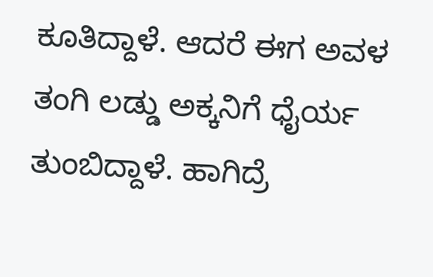ಕೂತಿದ್ದಾಳೆ. ಆದರೆ ಈಗ ಅವಳ ತಂಗಿ ಲಡ್ಡು ಅಕ್ಕನಿಗೆ ಧೈರ್ಯ ತುಂಬಿದ್ದಾಳೆ. ಹಾಗಿದ್ರೆ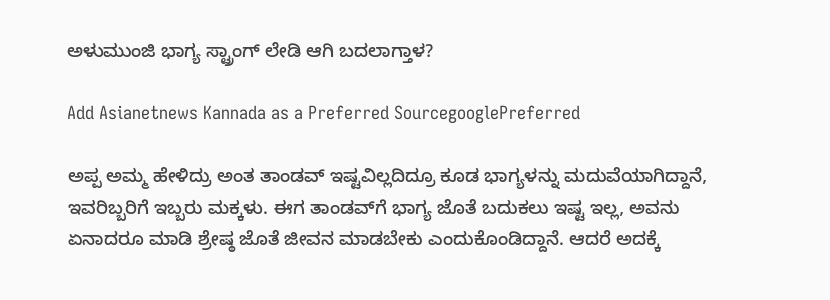ಅಳುಮುಂಜಿ ಭಾಗ್ಯ ಸ್ಟ್ರಾಂಗ್ ಲೇಡಿ ಆಗಿ ಬದಲಾಗ್ತಾಳ?

Add Asianetnews Kannada as a Preferred SourcegooglePreferred

ಅಪ್ಪ ಅಮ್ಮ ಹೇಳಿದ್ರು ಅಂತ ತಾಂಡವ್‌ ಇಷ್ಟವಿಲ್ಲದಿದ್ರೂ ಕೂಡ ಭಾಗ್ಯಳನ್ನು ಮದುವೆಯಾಗಿದ್ದಾನೆ, ಇವರಿಬ್ಬರಿಗೆ ಇಬ್ಬರು ಮಕ್ಕಳು. ಈಗ ತಾಂಡವ್‌ಗೆ ಭಾಗ್ಯ ಜೊತೆ ಬದುಕಲು ಇಷ್ಟ ಇಲ್ಲ, ಅವನು ಏನಾದರೂ ಮಾಡಿ ಶ್ರೇಷ್ಠ ಜೊತೆ ಜೀವನ ಮಾಡಬೇಕು ಎಂದುಕೊಂಡಿದ್ದಾನೆ. ಆದರೆ ಅದಕ್ಕೆ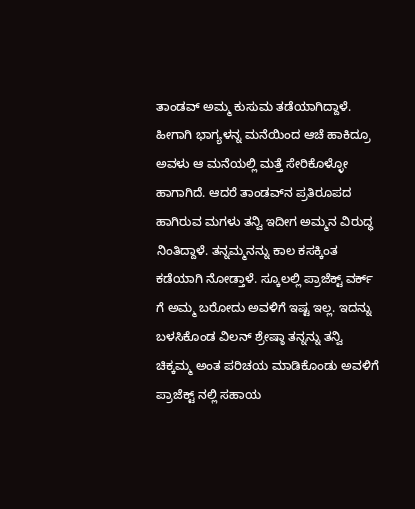ತಾಂಡವ್ ಅಮ್ಮ ಕುಸುಮ ತಡೆಯಾಗಿದ್ದಾಳೆ. ಹೀಗಾಗಿ ಭಾಗ್ಯಳನ್ನ ಮನೆಯಿಂದ ಆಚೆ ಹಾಕಿದ್ರೂ ಅವಳು ಆ ಮನೆಯಲ್ಲಿ ಮತ್ತೆ ಸೇರಿಕೊಳ್ಳೋ ಹಾಗಾಗಿದೆ. ಆದರೆ ತಾಂಡವ್‌ನ ಪ್ರತಿರೂಪದ ಹಾಗಿರುವ ಮಗಳು ತನ್ವಿ ಇದೀಗ ಅಮ್ಮನ ವಿರುದ್ಧ ನಿಂತಿದ್ದಾಳೆ. ತನ್ನಮ್ಮನನ್ನು ಕಾಲ ಕಸಕ್ಕಿಂತ ಕಡೆಯಾಗಿ ನೋಡ್ತಾಳೆ. ಸ್ಕೂಲಲ್ಲಿ ಪ್ರಾಜೆಕ್ಟ್ ವರ್ಕ್ ಗೆ ಅಮ್ಮ ಬರೋದು ಅವಳಿಗೆ ಇಷ್ಟ ಇಲ್ಲ. ಇದನ್ನು ಬಳಸಿಕೊಂಡ ವಿಲನ್ ಶ್ರೇಷ್ಠಾ ತನ್ನನ್ನು ತನ್ವಿ ಚಿಕ್ಕಮ್ಮ ಅಂತ ಪರಿಚಯ ಮಾಡಿಕೊಂಡು ಅವಳಿಗೆ ಪ್ರಾಜೆಕ್ಟ್ ನಲ್ಲಿ ಸಹಾಯ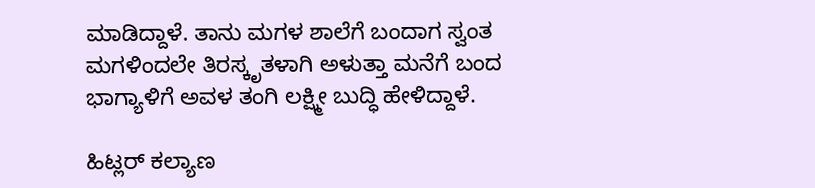ಮಾಡಿದ್ದಾಳೆ. ತಾನು ಮಗಳ ಶಾಲೆಗೆ ಬಂದಾಗ ಸ್ವಂತ ಮಗಳಿಂದಲೇ ತಿರಸ್ಕೃತಳಾಗಿ ಅಳುತ್ತಾ ಮನೆಗೆ ಬಂದ ಭಾಗ್ಯಾಳಿಗೆ ಅವಳ ತಂಗಿ ಲಕ್ಷ್ಮೀ ಬುದ್ಧಿ ಹೇಳಿದ್ದಾಳೆ.

ಹಿಟ್ಲರ್ ಕಲ್ಯಾಣ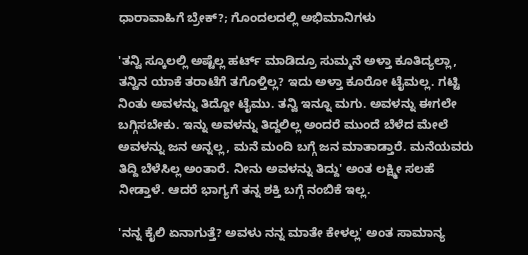ಧಾರಾವಾಹಿಗೆ ಬ್ರೇಕ್?; ಗೊಂದಲದಲ್ಲಿ ಅಭಿಮಾನಿಗಳು

'ತನ್ವಿ ಸ್ಕೂಲಲ್ಲಿ ಅಷ್ಟೆಲ್ಲ ಹರ್ಟ್ ಮಾಡಿದ್ರೂ ಸುಮ್ಮನೆ ಅಳ್ತಾ ಕೂತಿದ್ಯಲ್ಲಾ, ತನ್ವಿನ ಯಾಕೆ ತರಾಟೆಗೆ ತಗೊಳ್ತಿಲ್ಲ? ಇದು ಅಳ್ತಾ ಕೂರೋ ಟೈಮಲ್ಲ. ಗಟ್ಟಿ ನಿಂತು ಅವಳನ್ನು ತಿದ್ದೋ ಟೈಮು. ತನ್ವಿ ಇನ್ನೂ ಮಗು. ಅವಳನ್ನು ಈಗಲೇ ಬಗ್ಗಿಸಬೇಕು. ಇನ್ನು ಅವಳನ್ನು ತಿದ್ದಲಿಲ್ಲ ಅಂದರೆ ಮುಂದೆ ಬೆಳೆದ ಮೇಲೆ ಅವಳನ್ನು ಜನ ಅನ್ನಲ್ಲ, ಮನೆ ಮಂದಿ ಬಗ್ಗೆ ಜನ ಮಾತಾಡ್ತಾರೆ. ಮನೆಯವರು ತಿದ್ದಿ ಬೆಳೆಸಿಲ್ಲ ಅಂತಾರೆ. ನೀನು ಅವಳನ್ನು ತಿದ್ದು' ಅಂತ ಲಕ್ಷ್ಮೀ ಸಲಹೆ ನೀಡ್ತಾಳೆ. ಆದರೆ ಭಾಗ್ಯಗೆ ತನ್ನ ಶಕ್ತಿ ಬಗ್ಗೆ ನಂಬಿಕೆ ಇಲ್ಲ.

'ನನ್ನ ಕೈಲಿ ಏನಾಗುತ್ತೆ? ಅವಳು ನನ್ನ ಮಾತೇ ಕೇಳಲ್ಲ' ಅಂತ ಸಾಮಾನ್ಯ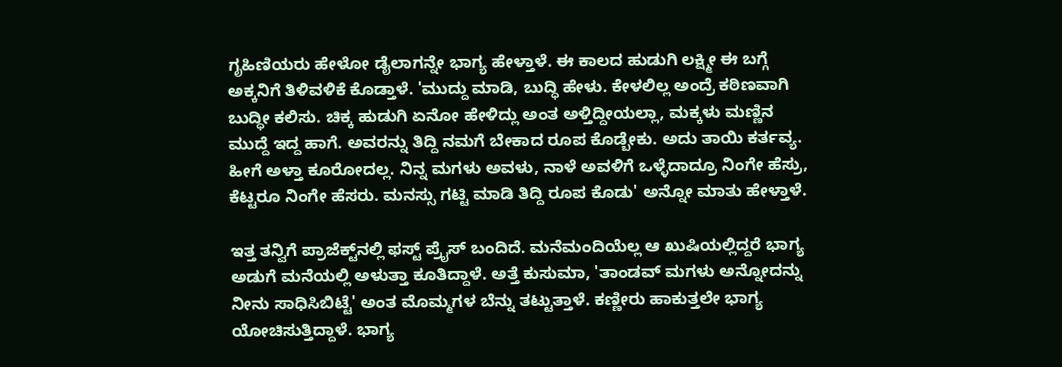ಗೃಹಿಣಿಯರು ಹೇಳೋ ಡೈಲಾಗನ್ನೇ ಭಾಗ್ಯ ಹೇಳ್ತಾಳೆ. ಈ ಕಾಲದ ಹುಡುಗಿ ಲಕ್ಷ್ಮೀ ಈ ಬಗ್ಗೆ ಅಕ್ಕನಿಗೆ ತಿಳಿವಳಿಕೆ ಕೊಡ್ತಾಳೆ. 'ಮುದ್ದು ಮಾಡಿ, ಬುದ್ಧಿ ಹೇಳು. ಕೇಳಲಿಲ್ಲ ಅಂದ್ರೆ ಕಠಿಣವಾಗಿ ಬುದ್ಧೀ ಕಲಿಸು. ಚಿಕ್ಕ ಹುಡುಗಿ ಏನೋ ಹೇಳಿದ್ಲು ಅಂತ ಅಳ್ತಿದ್ದೀಯಲ್ಲಾ, ಮಕ್ಕಳು ಮಣ್ಣಿನ ಮುದ್ದೆ ಇದ್ದ ಹಾಗೆ. ಅವರನ್ನು ತಿದ್ದಿ ನಮಗೆ ಬೇಕಾದ ರೂಪ ಕೊಡ್ಬೇಕು. ಅದು ತಾಯಿ ಕರ್ತವ್ಯ. ಹೀಗೆ ಅಳ್ತಾ ಕೂರೋದಲ್ಲ. ನಿನ್ನ ಮಗಳು ಅವಳು, ನಾಳೆ ಅವಳಿಗೆ ಒಳ್ಳೆದಾದ್ರೂ ನಿಂಗೇ ಹೆಸ್ರು, ಕೆಟ್ಟರೂ ನಿಂಗೇ ಹೆಸರು. ಮನಸ್ಸು ಗಟ್ಟಿ ಮಾಡಿ ತಿದ್ದಿ ರೂಪ ಕೊಡು' ಅನ್ನೋ ಮಾತು ಹೇಳ್ತಾಳೆ.

ಇತ್ತ ತನ್ವಿಗೆ ಪ್ರಾಜೆಕ್ಟ್‌ನಲ್ಲಿ ಫಸ್ಟ್ ಪ್ರೈಸ್ ಬಂದಿದೆ. ಮನೆಮಂದಿಯೆಲ್ಲ ಆ ಖುಷಿಯಲ್ಲಿದ್ದರೆ ಭಾಗ್ಯ ಅಡುಗೆ ಮನೆಯಲ್ಲಿ ಅಳುತ್ತಾ ಕೂತಿದ್ದಾಳೆ. ಅತ್ತೆ ಕುಸುಮಾ, 'ತಾಂಡವ್ ಮಗಳು ಅನ್ನೋದನ್ನು ನೀನು ಸಾಧಿಸಿಬಿಟ್ಟೆ' ಅಂತ ಮೊಮ್ಮಗಳ ಬೆನ್ನು ತಟ್ಟುತ್ತಾಳೆ. ಕಣ್ಣೀರು ಹಾಕುತ್ತಲೇ ಭಾಗ್ಯ ಯೋಚಿಸುತ್ತಿದ್ದಾಳೆ. ಭಾಗ್ಯ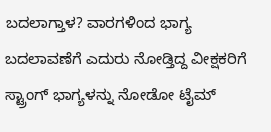ಬದಲಾಗ್ತಾಳ? ವಾರಗಳಿಂದ ಭಾಗ್ಯ ಬದಲಾವಣೆಗೆ ಎದುರು ನೋಡ್ತಿದ್ದ ವೀಕ್ಷಕರಿಗೆ ಸ್ಟ್ರಾಂಗ್ ಭಾಗ್ಯಳನ್ನು ನೋಡೋ ಟೈಮ್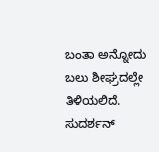ಬಂತಾ ಅನ್ನೋದು ಬಲು ಶೀಘ್ರದಲ್ಲೇ ತಿಳಿಯಲಿದೆ. ಸುದರ್ಶನ್‌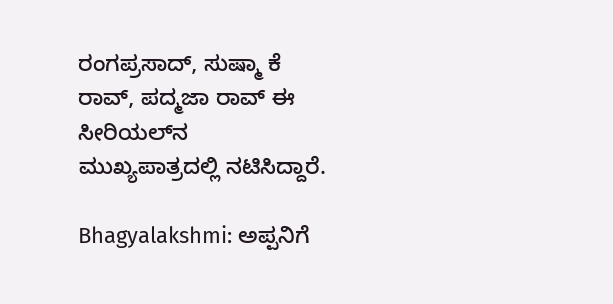ರಂಗಪ್ರಸಾದ್‌, ಸುಷ್ಮಾ ಕೆ ರಾವ್‌, ಪದ್ಮಜಾ ರಾವ್‌ ಈ ಸೀರಿಯಲ್‌ನ ಮುಖ್ಯಪಾತ್ರದಲ್ಲಿ ನಟಿಸಿದ್ದಾರೆ.

Bhagyalakshmi: ಅಪ್ಪನಿಗೆ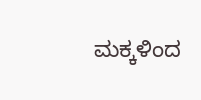ಮಕ್ಕಳಿಂದ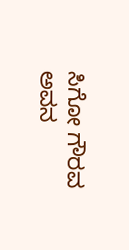ಸಿಗೋ ಗೌರವ ಅವನ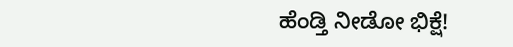ಹೆಂಡ್ತಿ ನೀಡೋ ಭಿಕ್ಷೆ!